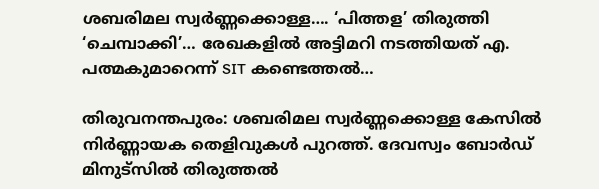ശബരിമല സ്വർണ്ണക്കൊള്ള…. ‘പിത്തള’ തിരുത്തി ‘ചെമ്പാക്കി’… രേഖകളിൽ അട്ടിമറി നടത്തിയത് എ. പത്മകുമാറെന്ന് SIT കണ്ടെത്തൽ…

തിരുവനന്തപുരം: ശബരിമല സ്വർണ്ണക്കൊള്ള കേസിൽ നിർണ്ണായക തെളിവുകൾ പുറത്ത്. ദേവസ്വം ബോർഡ് മിനുട്സിൽ തിരുത്തൽ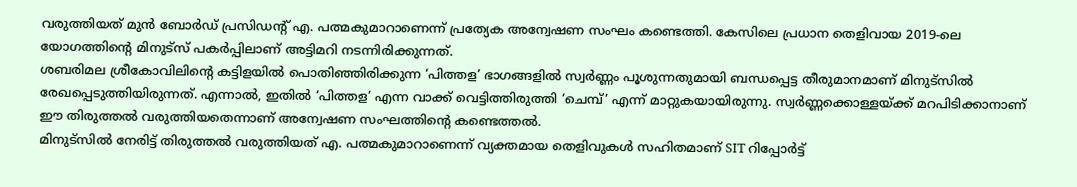വരുത്തിയത് മുൻ ബോർഡ് പ്രസിഡന്റ് എ. പത്മകുമാറാണെന്ന് പ്രത്യേക അന്വേഷണ സംഘം കണ്ടെത്തി. കേസിലെ പ്രധാന തെളിവായ 2019-ലെ യോഗത്തിന്റെ മിനുട്സ് പകർപ്പിലാണ് അട്ടിമറി നടന്നിരിക്കുന്നത്.
ശബരിമല ശ്രീകോവിലിന്റെ കട്ടിളയിൽ പൊതിഞ്ഞിരിക്കുന്ന ‘പിത്തള’ ഭാഗങ്ങളിൽ സ്വർണ്ണം പൂശുന്നതുമായി ബന്ധപ്പെട്ട തീരുമാനമാണ് മിനുട്സിൽ രേഖപ്പെടുത്തിയിരുന്നത്. എന്നാൽ, ഇതിൽ ‘പിത്തള’ എന്ന വാക്ക് വെട്ടിത്തിരുത്തി ‘ചെമ്പ്’ എന്ന് മാറ്റുകയായിരുന്നു. സ്വർണ്ണക്കൊള്ളയ്ക്ക് മറപിടിക്കാനാണ് ഈ തിരുത്തൽ വരുത്തിയതെന്നാണ് അന്വേഷണ സംഘത്തിന്റെ കണ്ടെത്തൽ.
മിനുട്സിൽ നേരിട്ട് തിരുത്തൽ വരുത്തിയത് എ. പത്മകുമാറാണെന്ന് വ്യക്തമായ തെളിവുകൾ സഹിതമാണ് SIT റിപ്പോർട്ട്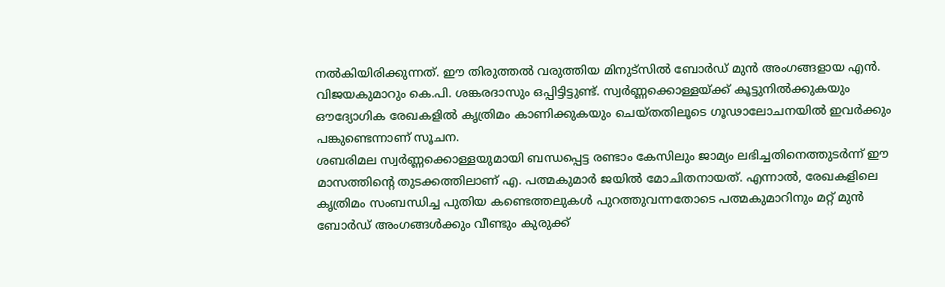നൽകിയിരിക്കുന്നത്. ഈ തിരുത്തൽ വരുത്തിയ മിനുട്സിൽ ബോർഡ് മുൻ അംഗങ്ങളായ എൻ. വിജയകുമാറും കെ.പി. ശങ്കരദാസും ഒപ്പിട്ടിട്ടുണ്ട്. സ്വർണ്ണക്കൊള്ളയ്ക്ക് കൂട്ടുനിൽക്കുകയും ഔദ്യോഗിക രേഖകളിൽ കൃത്രിമം കാണിക്കുകയും ചെയ്തതിലൂടെ ഗൂഢാലോചനയിൽ ഇവർക്കും പങ്കുണ്ടെന്നാണ് സൂചന.
ശബരിമല സ്വർണ്ണക്കൊള്ളയുമായി ബന്ധപ്പെട്ട രണ്ടാം കേസിലും ജാമ്യം ലഭിച്ചതിനെത്തുടർന്ന് ഈ മാസത്തിന്റെ തുടക്കത്തിലാണ് എ. പത്മകുമാർ ജയിൽ മോചിതനായത്. എന്നാൽ, രേഖകളിലെ കൃത്രിമം സംബന്ധിച്ച പുതിയ കണ്ടെത്തലുകൾ പുറത്തുവന്നതോടെ പത്മകുമാറിനും മറ്റ് മുൻ ബോർഡ് അംഗങ്ങൾക്കും വീണ്ടും കുരുക്ക്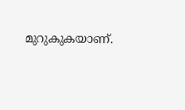മുറുകുകയാണ്.